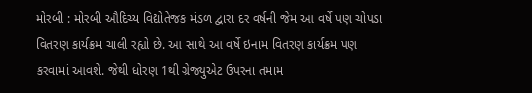મોરબી : મોરબી ઔદિચ્ય વિદ્યોતેજક મંડળ દ્વારા દર વર્ષની જેમ આ વર્ષે પણ ચોપડા વિતરણ કાર્યક્રમ ચાલી રહ્યો છે. આ સાથે આ વર્ષે ઇનામ વિતરણ કાર્યક્રમ પણ કરવામાં આવશે. જેથી ધોરણ 1થી ગ્રેજ્યુએટ ઉપરના તમામ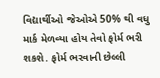વિદ્યાર્થીઓ જેઓએ 50% થી વધુ માર્ક મેળવ્યા હોય તેવો ફોર્મ ભરી શકશે. ફોર્મ ભરવાની છેલ્લી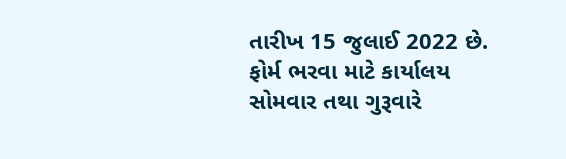તારીખ 15 જુલાઈ 2022 છે. ફોર્મ ભરવા માટે કાર્યાલય સોમવાર તથા ગુરૂવારે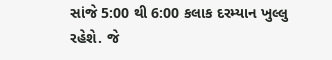સાંજે 5:00 થી 6:00 કલાક દરમ્યાન ખુલ્લુ રહેશે. જે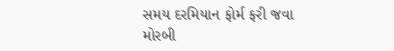સમય દરમિયાન ફોર્મ ફરી જવા મોરબી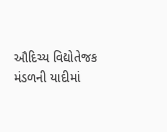ઔદિચ્ય વિદ્યોતેજક મંડળની યાદીમાં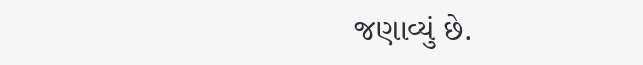જણાવ્યું છે.